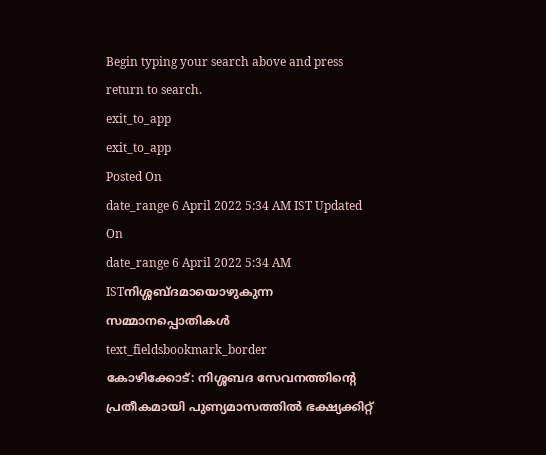Begin typing your search above and press return to search.
exit_to_app
exit_to_app
Posted On
date_range 6 April 2022 5:34 AM IST Updated On
date_range 6 April 2022 5:34 AM ISTനിശ്ശബ്ദമായൊഴുകുന്ന സമ്മാനപ്പൊതികൾ
text_fieldsbookmark_border
കോഴിക്കോട്: നിശ്ശബദ സേവനത്തിന്റെ പ്രതീകമായി പുണ്യമാസത്തിൽ ഭക്ഷ്യക്കിറ്റ്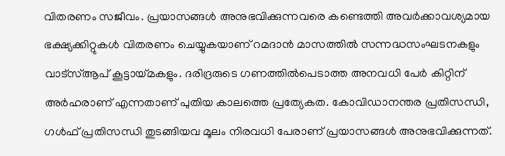വിതരണം സജീവം. പ്രയാസങ്ങൾ അനുഭവിക്കുന്നവരെ കണ്ടെത്തി അവർക്കാവശ്യമായ ഭക്ഷ്യക്കിറ്റുകൾ വിതരണം ചെയ്യുകയാണ് റമദാൻ മാസത്തിൽ സന്നദ്ധസംഘടനകളും വാട്സ്ആപ് കൂട്ടായ്മകളും. ദരിദ്രരുടെ ഗണത്തിൽപെടാത്ത അനവധി പേർ കിറ്റിന് അർഹരാണ് എന്നതാണ് പുതിയ കാലത്തെ പ്രത്യേകത. കോവിഡാനന്തര പ്രതിസന്ധി, ഗൾഫ് പ്രതിസന്ധി തുടങ്ങിയവ മൂലം നിരവധി പേരാണ് പ്രയാസങ്ങൾ അനുഭവിക്കുന്നത്.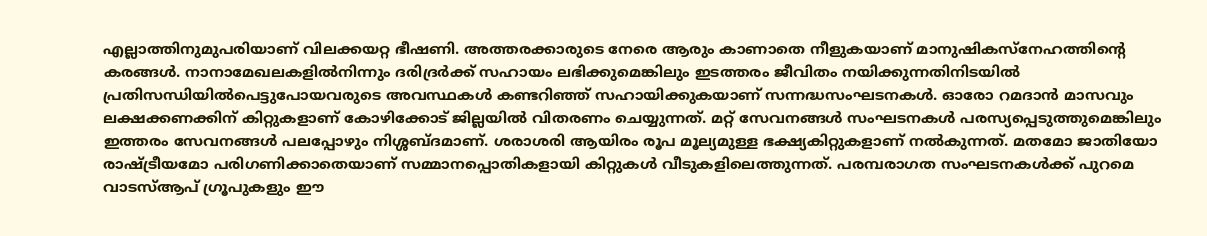എല്ലാത്തിനുമുപരിയാണ് വിലക്കയറ്റ ഭീഷണി. അത്തരക്കാരുടെ നേരെ ആരും കാണാതെ നീളുകയാണ് മാനുഷികസ്നേഹത്തിന്റെ കരങ്ങൾ. നാനാമേഖലകളിൽനിന്നും ദരിദ്രർക്ക് സഹായം ലഭിക്കുമെങ്കിലും ഇടത്തരം ജീവിതം നയിക്കുന്നതിനിടയിൽ പ്രതിസന്ധിയിൽപെട്ടുപോയവരുടെ അവസ്ഥകൾ കണ്ടറിഞ്ഞ് സഹായിക്കുകയാണ് സന്നദ്ധസംഘടനകൾ. ഓരോ റമദാൻ മാസവും ലക്ഷക്കണക്കിന് കിറ്റുകളാണ് കോഴിക്കോട് ജില്ലയിൽ വിതരണം ചെയ്യുന്നത്. മറ്റ് സേവനങ്ങൾ സംഘടനകൾ പരസ്യപ്പെടുത്തുമെങ്കിലും ഇത്തരം സേവനങ്ങൾ പലപ്പോഴും നിശ്ശബ്ദമാണ്. ശരാശരി ആയിരം രൂപ മൂല്യമുള്ള ഭക്ഷ്യകിറ്റുകളാണ് നൽകുന്നത്. മതമോ ജാതിയോ രാഷ്ട്രീയമോ പരിഗണിക്കാതെയാണ് സമ്മാനപ്പൊതികളായി കിറ്റുകൾ വീടുകളിലെത്തുന്നത്. പരമ്പരാഗത സംഘടനകൾക്ക് പുറമെ വാടസ്ആപ് ഗ്രൂപുകളും ഈ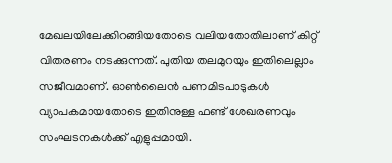മേഖലയിലേക്കിറങ്ങിയതോടെ വലിയതോതിലാണ് കിറ്റ് വിതരണം നടക്കുന്നത്. പുതിയ തലമുറയും ഇതിലെല്ലാം സജീവമാണ്. ഓൺലൈൻ പണമിടപാടുകൾ വ്യാപകമായതോടെ ഇതിനുള്ള ഫണ്ട് ശേഖരണവും സംഘടനകൾക്ക് എളുപ്പമായി.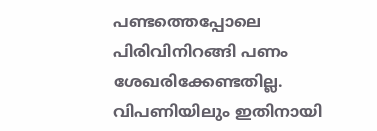പണ്ടത്തെപ്പോലെ പിരിവിനിറങ്ങി പണം ശേഖരിക്കേണ്ടതില്ല. വിപണിയിലും ഇതിനായി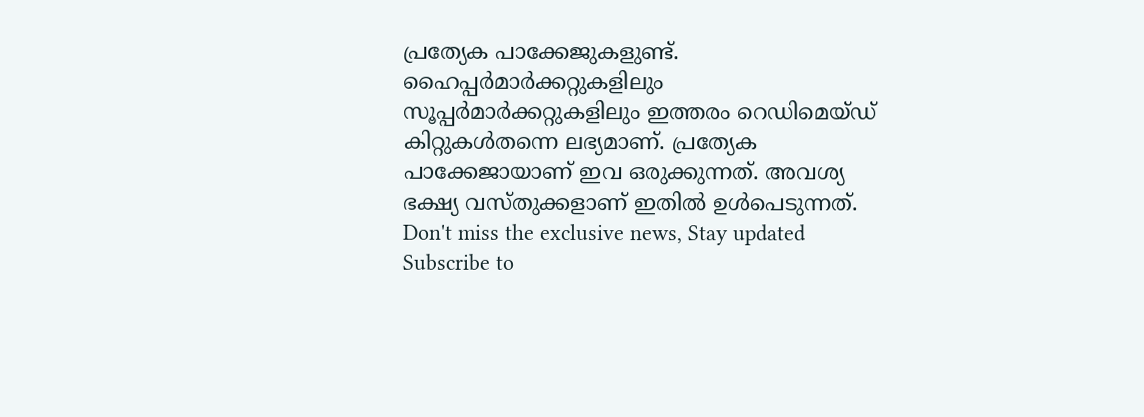പ്രത്യേക പാക്കേജുകളുണ്ട്. ഹൈപ്പർമാർക്കറ്റുകളിലും സൂപ്പർമാർക്കറ്റുകളിലും ഇത്തരം റെഡിമെയ്ഡ് കിറ്റുകൾതന്നെ ലഭ്യമാണ്. പ്രത്യേക പാക്കേജായാണ് ഇവ ഒരുക്കുന്നത്. അവശ്യ ഭക്ഷ്യ വസ്തുക്കളാണ് ഇതിൽ ഉൾപെടുന്നത്.
Don't miss the exclusive news, Stay updated
Subscribe to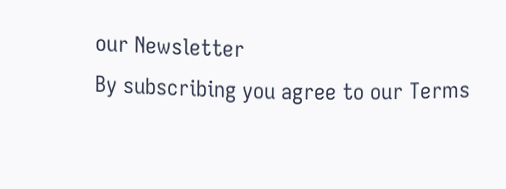our Newsletter
By subscribing you agree to our Terms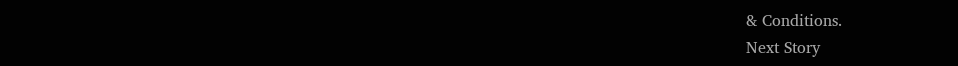& Conditions.
Next Story